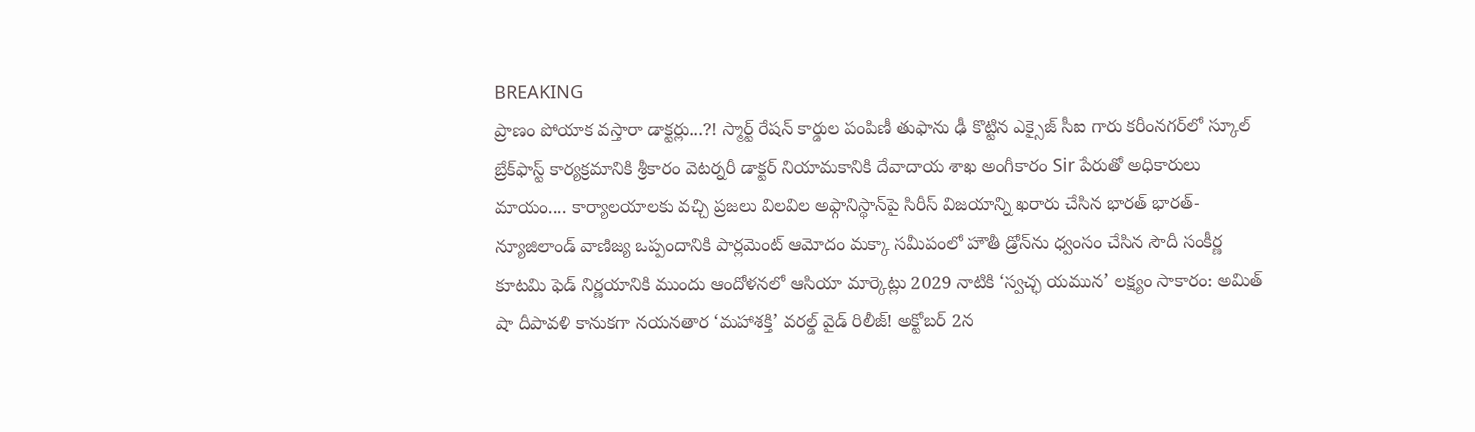BREAKING
ప్రాణం పోయాక వస్తారా డాక్టర్లు...?! స్మార్ట్ రేషన్ కార్డుల పంపిణీ తుఫాను ఢీ కొట్టిన ఎక్సైజ్ సీఐ గారు కరీంనగర్‌లో స్కూల్ బ్రేక్‌ఫాస్ట్ కార్యక్రమానికి శ్రీకారం వెటర్నరీ డాక్టర్ నియామకానికి దేవాదాయ శాఖ అంగీకారం Sir పేరుతో అధికారులు మాయం.... కార్యాలయాలకు వచ్చి ప్రజలు విలవిల అఫ్గానిస్థాన్‌పై సిరీస్ విజయాన్ని ఖరారు చేసిన భారత్ భారత్-న్యూజిలాండ్ వాణిజ్య ఒప్పందానికి పార్లమెంట్ ఆమోదం మక్కా సమీపంలో హౌతీ డ్రోన్‌ను ధ్వంసం చేసిన సౌదీ సంకీర్ణ కూటమి ఫెడ్ నిర్ణయానికి ముందు ఆందోళనలో ఆసియా మార్కెట్లు 2029 నాటికి ‘స్వచ్ఛ యమున’ లక్ష్యం సాకారం: అమిత్ షా దీపావళి కానుకగా నయనతార ‘మహాశక్తి’ వరల్డ్ వైడ్ రిలీజ్! అక్టోబర్ 2న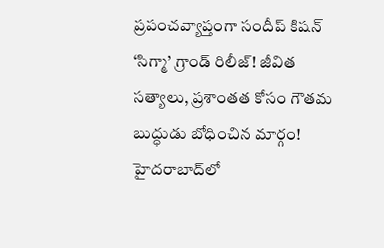ప్రపంచవ్యాప్తంగా సందీప్ కిషన్ ‘సిగ్మా’ గ్రాండ్ రిలీజ్! జీవిత సత్యాలు, ప్రశాంతత కోసం గౌతమ బుద్ధుడు బోధించిన మార్గం! హైదరాబాద్‌లో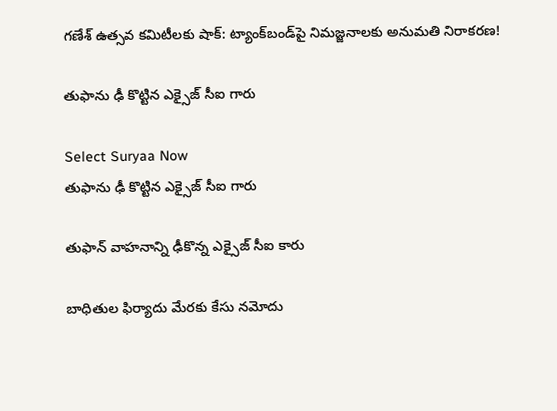గణేశ్ ఉత్సవ కమిటీలకు షాక్: ట్యాంక్‌బండ్‌పై నిమజ్జనాలకు అనుమతి నిరాకరణ!

తుఫాను ఢీ కొట్టిన ఎక్సైజ్ సీఐ గారు

Select Suryaa Now
తుఫాను ఢీ కొట్టిన ఎక్సైజ్ సీఐ గారు

తుఫాన్ వాహనాన్ని ఢీకొన్న ఎక్సైజ్ సీఐ కారు

బాధితుల ఫిర్యాదు మేరకు కేసు నమోదు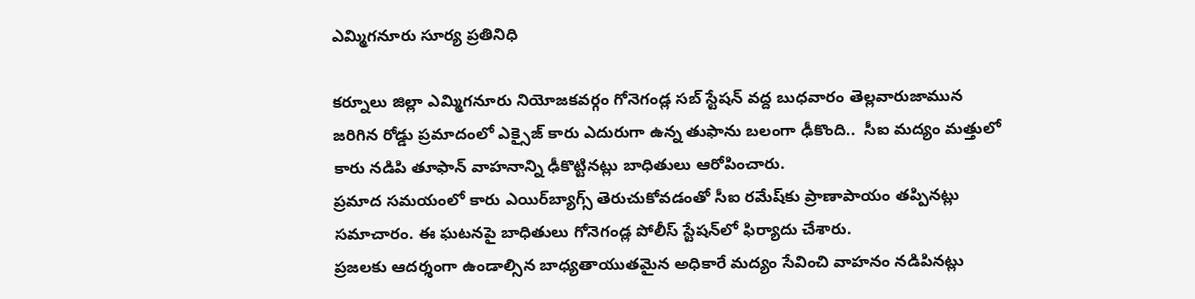ఎమ్మిగనూరు సూర్య ప్రతినిధి

కర్నూలు జిల్లా ఎమ్మిగనూరు నియోజకవర్గం గోనెగండ్ల సబ్ స్టేషన్ వద్ద బుధవారం తెల్లవారుజామున జరిగిన రోడ్డు ప్రమాదంలో ఎక్సైజ్ కారు ఎదురుగా ఉన్న తుఫాను బలంగా ఢీకొంది..  సీఐ మద్యం మత్తులో కారు నడిపి తూఫాన్ వాహనాన్ని ఢీకొట్టినట్లు బాధితులు ఆరోపించారు.
ప్రమాద సమయంలో కారు ఎయిర్‌బ్యాగ్స్ తెరుచుకోవడంతో సీఐ రమేష్‌కు ప్రాణాపాయం తప్పినట్లు సమాచారం. ఈ ఘటనపై బాధితులు గోనెగండ్ల పోలీస్ స్టేషన్‌లో ఫిర్యాదు చేశారు.
ప్రజలకు ఆదర్శంగా ఉండాల్సిన బాధ్యతాయుతమైన అధికారే మద్యం సేవించి వాహనం నడిపినట్లు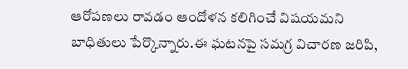ఆరోపణలు రావడం ఆందోళన కలిగించే విషయమని బాధితులు పేర్కొన్నారు.ఈ ఘటనపై సమగ్ర విచారణ జరిపి,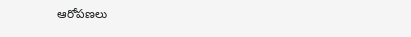ఆరోపణలు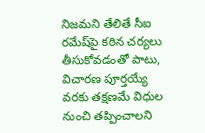నిజమని తేలితే సీఐ రమేష్‌పై కఠిన చర్యలు తీసుకోవడంతో పాటు, విచారణ పూర్తయ్యే వరకు తక్షణమే విధుల నుంచి తప్పించాలని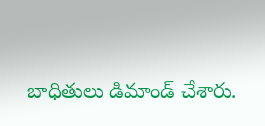బాధితులు డిమాండ్ చేశారు.